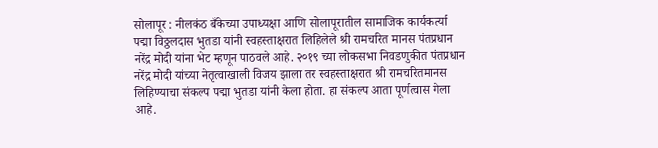सोलापूर : नीलकंठ बँकेच्या उपाध्यक्षा आणि सोलापूरातील सामाजिक कार्यकर्त्या पद्मा विठ्ठलदास भुतडा यांनी स्वहस्ताक्षरात लिहिलेले श्री रामचरित मानस पंतप्रधान नरेंद्र मोदी यांना भेट म्हणून पाठवले आहे. २०१९ च्या लोकसभा निवडणुकीत पंतप्रधान नरेंद्र मोदी यांच्या नेतृत्वाखाली विजय झाला तर स्वहस्ताक्षरात श्री रामचरितमानस लिहिण्याचा संकल्प पद्मा भुतडा यांनी केला होता. हा संकल्प आता पूर्णत्वास गेला आहे.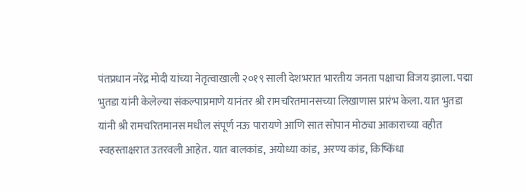पंतप्रधान नरेंद्र मोदी यांच्या नेतृत्वाखाली २०१९ साली देशभरात भारतीय जनता पक्षाचा विजय झाला. पद्मा भुतडा यांनी केलेल्या संकल्पाप्रमाणे यानंतर श्री रामचरितमानसच्या लिखाणास प्रारंभ केला. यात भुतडा यांनी श्री रामचरितमानस मधील संपूर्ण नऊ पारायणे आणि सात सोपान मोठ्या आकाराच्या वहीत स्वहस्ताक्षरात उतरवली आहेत. यात बालकांड, अयोध्या कांड, अरण्य कांड, किष्किंधा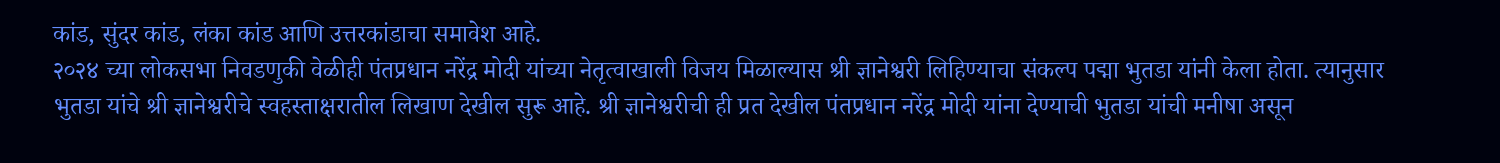कांड, सुंदर कांड, लंका कांड आणि उत्तरकांडाचा समावेश आहे.
२०२४ च्या लोकसभा निवडणुकी वेळीही पंतप्रधान नरेंद्र मोदी यांच्या नेतृत्वाखाली विजय मिळाल्यास श्री ज्ञानेश्वरी लिहिण्याचा संकल्प पद्मा भुतडा यांनी केला होता. त्यानुसार भुतडा यांचे श्री ज्ञानेश्वरीचे स्वहस्ताक्षरातील लिखाण देखील सुरू आहे. श्री ज्ञानेश्वरीची ही प्रत देखील पंतप्रधान नरेंद्र मोदी यांना देण्याची भुतडा यांची मनीषा असून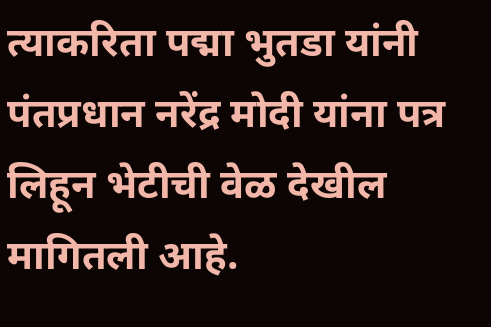त्याकरिता पद्मा भुतडा यांनी पंतप्रधान नरेंद्र मोदी यांना पत्र लिहून भेटीची वेळ देखील मागितली आहे.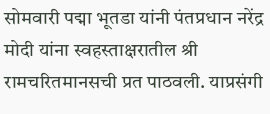सोमवारी पद्मा भूतडा यांनी पंतप्रधान नरेंद्र मोदी यांना स्वहस्ताक्षरातील श्री रामचरितमानसची प्रत पाठवली. याप्रसंगी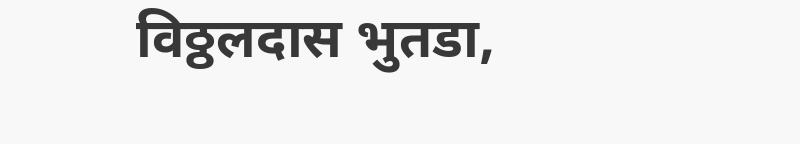विठ्ठलदास भुतडा,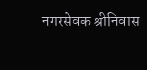नगरसेवक श्रीनिवास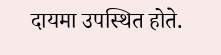दायमा उपस्थित होते.